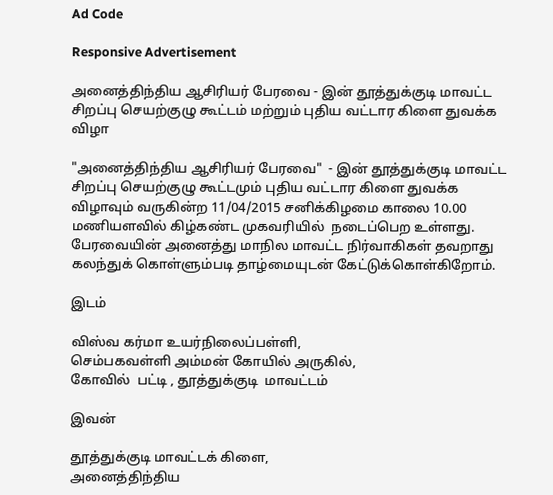Ad Code

Responsive Advertisement

அனைத்திந்திய ஆசிரியர் பேரவை - இன் தூத்துக்குடி மாவட்ட சிறப்பு செயற்குழு கூட்டம் மற்றும் புதிய வட்டார கிளை துவக்க விழா

"அனைத்திந்திய ஆசிரியர் பேரவை"  - இன் தூத்துக்குடி மாவட்ட சிறப்பு செயற்குழு கூட்டமும் புதிய வட்டார கிளை துவக்க விழாவும் வருகின்ற 11/04/2015 சனிக்கிழமை காலை 10.00 மணியளவில் கிழ்கண்ட முகவரியில்  நடைப்பெற உள்ளது. பேரவையின் அனைத்து மாநில மாவட்ட நிர்வாகிகள் தவறாது கலந்துக் கொள்ளும்படி தாழ்மையுடன் கேட்டுக்கொள்கிறோம்.

இடம்

விஸ்வ கர்மா உயர்நிலைப்பள்ளி,
செம்பகவள்ளி அம்மன் கோயில் அருகில்,
கோவில்  பட்டி , தூத்துக்குடி  மாவட்டம்

இவன்

தூத்துக்குடி மாவட்டக் கிளை,
அனைத்திந்திய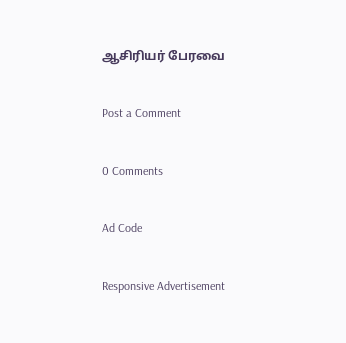ஆசிரியர் பேரவை

Post a Comment

0 Comments

Ad Code

Responsive Advertisement